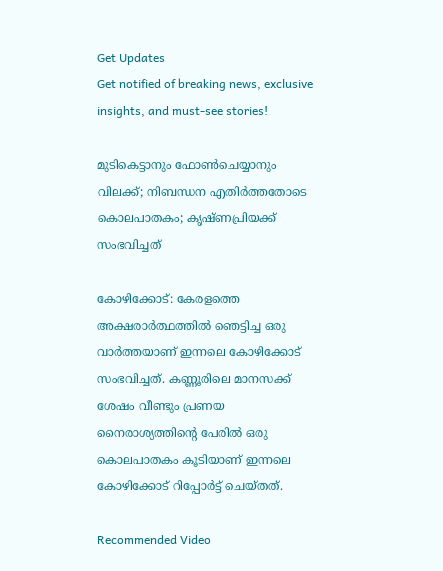Get Updates
Get notified of breaking news, exclusive insights, and must-see stories!

മുടികെട്ടാനും ഫോണ്‍ചെയ്യാനും വിലക്ക്; നിബന്ധന എതിര്‍ത്തതോടെ കൊലപാതകം; കൃഷ്ണപ്രിയക്ക് സംഭവിച്ചത്

കോഴിക്കോട്: കേരളത്തെ അക്ഷരാര്‍ത്ഥത്തില്‍ ഞെട്ടിച്ച ഒരു വാര്‍ത്തയാണ് ഇന്നലെ കോഴിക്കോട് സംഭവിച്ചത്. കണ്ണൂരിലെ മാനസക്ക് ശേഷം വീണ്ടും പ്രണയ നൈരാശ്യത്തിന്റെ പേരില്‍ ഒരു കൊലപാതകം കൂടിയാണ് ഇന്നലെ കോഴിക്കോട് റിപ്പോര്‍ട്ട് ചെയ്തത്.

Recommended Video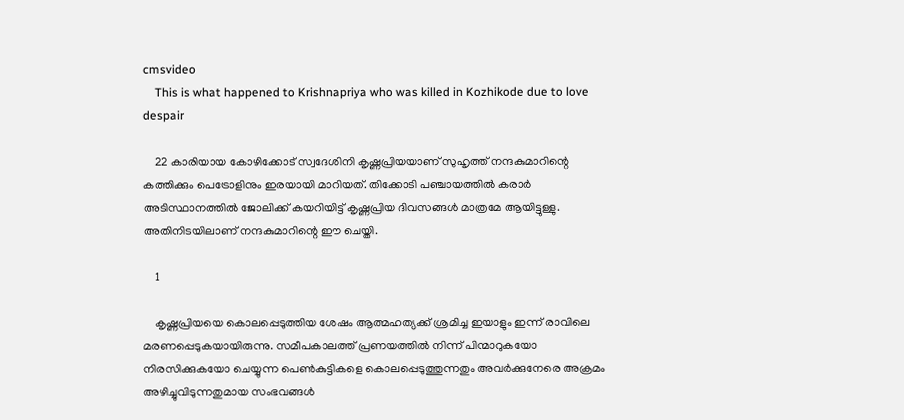cmsvideo
    This is what happened to Krishnapriya who was killed in Kozhikode due to love despair

    22 കാരിയായ കോഴിക്കോട് സ്വദേശിനി കൃഷ്ണപ്രിയയാണ് സുഹൃത്ത് നന്ദകുമാറിന്റെ കത്തിക്കും പെട്രോളിനും ഇരയായി മാറിയത്. തിക്കോടി പഞ്ചായത്തില്‍ കരാര്‍ അടിസ്ഥാനത്തില്‍ ജോലിക്ക് കയറിയിട്ട് കൃഷ്ണപ്രിയ ദിവസങ്ങള്‍ മാത്രമേ ആയിട്ടുള്ളു. അതിനിടയിലാണ് നന്ദകുമാറിന്റെ ഈ ചെയ്തി.

    1

    കൃഷ്ണപ്രിയയെ കൊലപ്പെടുത്തിയ ശേഷം ആത്മഹത്യക്ക് ശ്രമിച്ച ഇയാളും ഇന്ന് രാവിലെ മരണപ്പെടുകയായിരുന്നു. സമീപകാലത്ത് പ്രണയത്തില്‍ നിന്ന് പിന്മാറുകയോ നിരസിക്കുകയോ ചെയ്യുന്ന പെണ്‍കുട്ടികളെ കൊലപ്പെടുത്തുന്നതും അവര്‍ക്കുനേരെ അക്രമം അഴിച്ചുവിടുന്നതുമായ സംഭവങ്ങള്‍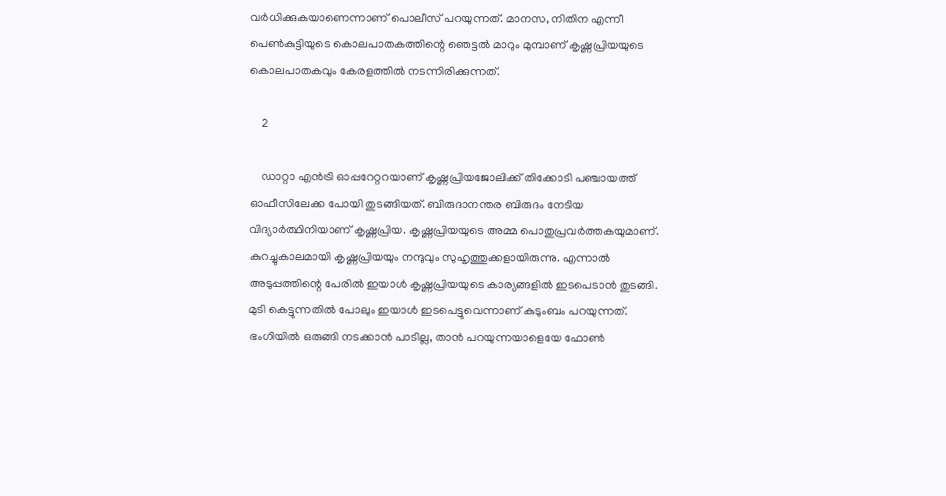വര്‍ധിക്കുകയാണെന്നാണ് പൊലീസ് പറയുന്നത്. മാനസ, നിതിന എന്നീ പെണ്‍കുട്ടിയുടെ കൊലപാതകത്തിന്റെ ഞെട്ടല്‍ മാറും മുമ്പാണ് കൃഷ്ണപ്രിയയുടെ കൊലപാതകവും കേരളത്തില്‍ നടന്നിരിക്കുന്നത്.

    2

    ഡാറ്റാ എന്‍ട്രി ഓപ്പറേറ്ററയാണ് കൃഷ്ണപ്രിയജോലിക്ക് തിക്കോടി പഞ്ചായത്ത് ഓഫീസിലേക്ക പോയി തുടങ്ങിയത്. ബിരുദാനന്തര ബിരുദം നേടിയ വിദ്യാര്‍ത്ഥിനിയാണ് കൃഷ്ണപ്രിയ. കൃഷ്ണപ്രിയയുടെ അമ്മ പൊതുപ്രവര്‍ത്തകയുമാണ്. കുറച്ചുകാലമായി കൃഷ്ണപ്രിയയും നന്ദുവും സുഹൃത്തുക്കളായിരുന്നു. എന്നാല്‍ അടുപ്പത്തിന്റെ പേരില്‍ ഇയാള്‍ കൃഷ്ണപ്രിയയുടെ കാര്യങ്ങളില്‍ ഇടപെടാന്‍ തുടങ്ങി. മുടി കെട്ടുന്നതില്‍ പോലും ഇയാള്‍ ഇടപെട്ടുവെന്നാണ് കുടുംബം പറയുന്നത്. ഭംഗിയില്‍ ഒരുങ്ങി നടക്കാന്‍ പാടില്ല, താന്‍ പറയുന്നയാളെയേ ഫോണ്‍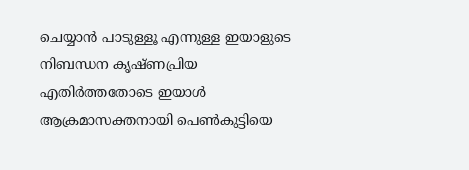ചെയ്യാന്‍ പാടുള്ളൂ എന്നുള്ള ഇയാളുടെ നിബന്ധന കൃഷ്ണപ്രിയ എതിര്‍ത്തതോടെ ഇയാള്‍ ആക്രമാസക്തനായി പെണ്‍കുട്ടിയെ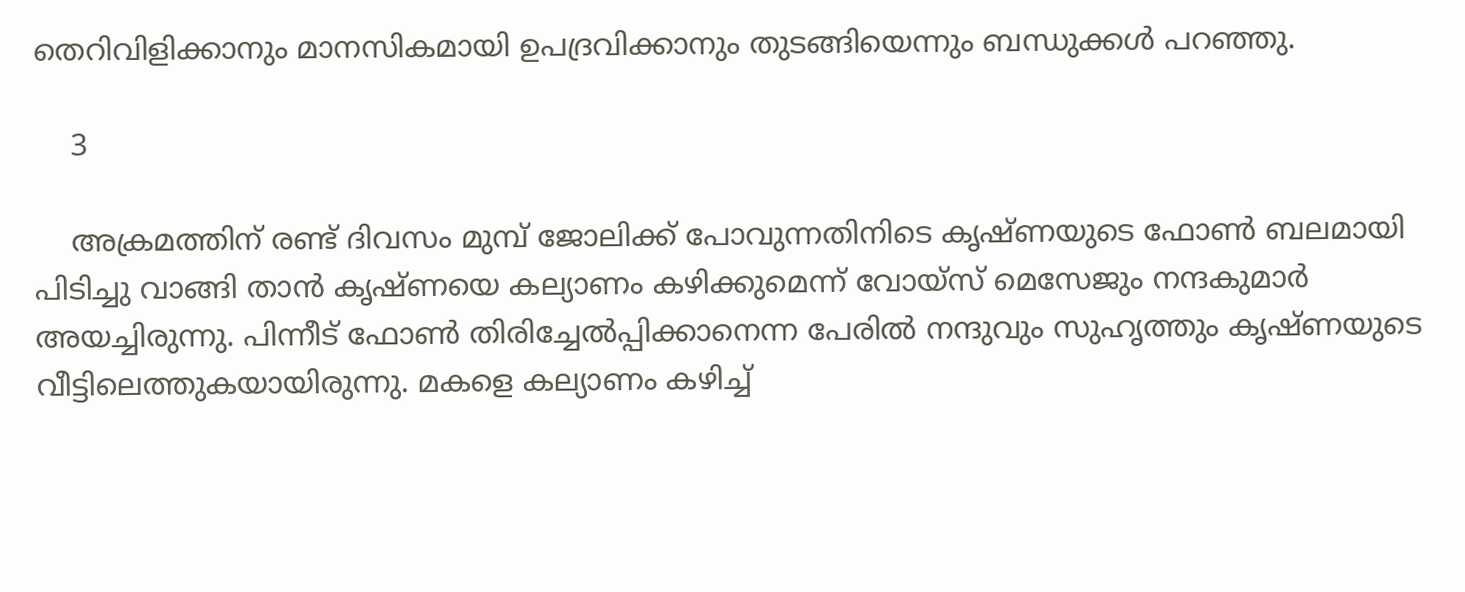തെറിവിളിക്കാനും മാനസികമായി ഉപദ്രവിക്കാനും തുടങ്ങിയെന്നും ബന്ധുക്കള്‍ പറഞ്ഞു.

    3

    അക്രമത്തിന് രണ്ട് ദിവസം മുമ്പ് ജോലിക്ക് പോവുന്നതിനിടെ കൃഷ്ണയുടെ ഫോണ്‍ ബലമായി പിടിച്ചു വാങ്ങി താന്‍ കൃഷ്ണയെ കല്യാണം കഴിക്കുമെന്ന് വോയ്സ് മെസേജും നന്ദകുമാര്‍ അയച്ചിരുന്നു. പിന്നീട് ഫോണ്‍ തിരിച്ചേല്‍പ്പിക്കാനെന്ന പേരില്‍ നന്ദുവും സുഹൃത്തും കൃഷ്ണയുടെ വീട്ടിലെത്തുകയായിരുന്നു. മകളെ കല്യാണം കഴിച്ച്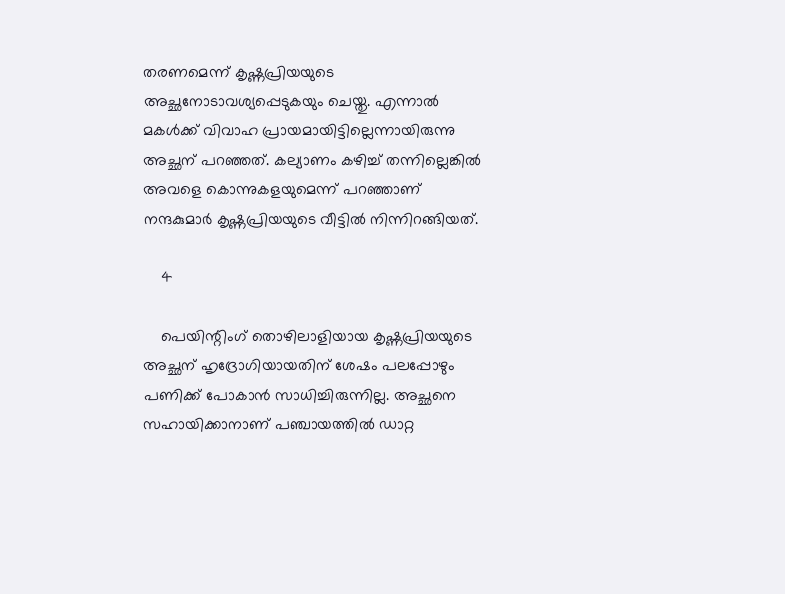തരണമെന്ന് കൃഷ്ണപ്രിയയുടെ അച്ഛനോടാവശ്യപ്പെടുകയും ചെയ്തു. എന്നാല്‍ മകള്‍ക്ക് വിവാഹ പ്രായമായിട്ടില്ലെന്നായിരുന്നു അച്ഛന് പറഞ്ഞത്. കല്യാണം കഴിച്ച് തന്നില്ലെങ്കില്‍ അവളെ കൊന്നുകളയുമെന്ന് പറഞ്ഞാണ് നന്ദകുമാര്‍ കൃഷ്ണപ്രിയയുടെ വീട്ടില്‍ നിന്നിറങ്ങിയത്.

    4

    പെയിന്റിംഗ് തൊഴിലാളിയായ കൃഷ്ണപ്രിയയുടെ അച്ഛന് ഹൃദ്രോഗിയായതിന് ശേഷം പലപ്പോഴും പണിക്ക് പോകാന്‍ സാധിച്ചിരുന്നില്ല. അച്ഛനെ സഹായിക്കാനാണ് പഞ്ചായത്തില്‍ ഡാറ്റ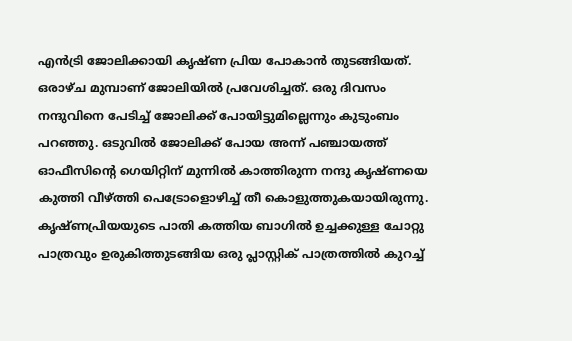എന്‍ട്രി ജോലിക്കായി കൃഷ്ണ പ്രിയ പോകാന്‍ തുടങ്ങിയത്. ഒരാഴ്ച മുമ്പാണ് ജോലിയില്‍ പ്രവേശിച്ചത്. ഒരു ദിവസം നന്ദുവിനെ പേടിച്ച് ജോലിക്ക് പോയിട്ടുമില്ലെന്നും കുടുംബം പറഞ്ഞു. ഒടുവില്‍ ജോലിക്ക് പോയ അന്ന് പഞ്ചായത്ത് ഓഫീസിന്റെ ഗെയിറ്റിന് മുന്നില്‍ കാത്തിരുന്ന നന്ദു കൃഷ്ണയെ കുത്തി വീഴ്ത്തി പെട്രോളൊഴിച്ച് തീ കൊളുത്തുകയായിരുന്നു. കൃഷ്ണപ്രിയയുടെ പാതി കത്തിയ ബാഗില്‍ ഉച്ചക്കുള്ള ചോറ്റു പാത്രവും ഉരുകിത്തുടങ്ങിയ ഒരു പ്ലാസ്റ്റിക് പാത്രത്തില്‍ കുറച്ച്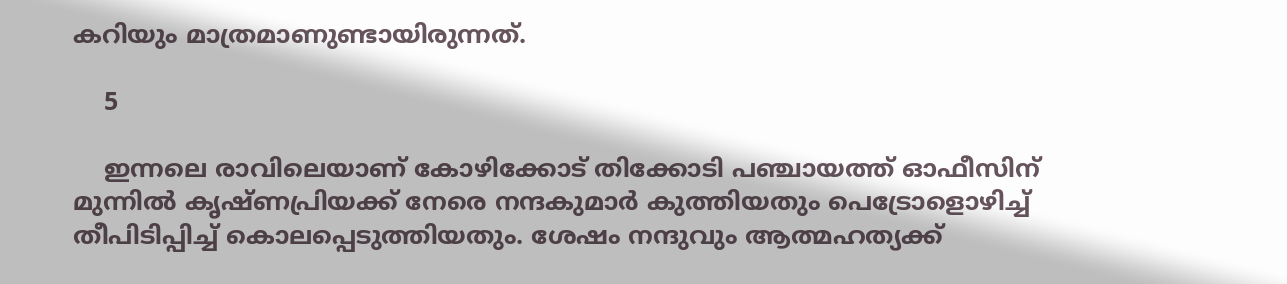കറിയും മാത്രമാണുണ്ടായിരുന്നത്.

    5

    ഇന്നലെ രാവിലെയാണ് കോഴിക്കോട് തിക്കോടി പഞ്ചായത്ത് ഓഫീസിന് മുന്നില്‍ കൃഷ്ണപ്രിയക്ക് നേരെ നന്ദകുമാര്‍ കുത്തിയതും പെട്രോളൊഴിച്ച് തീപിടിപ്പിച്ച് കൊലപ്പെടുത്തിയതും. ശേഷം നന്ദുവും ആത്മഹത്യക്ക്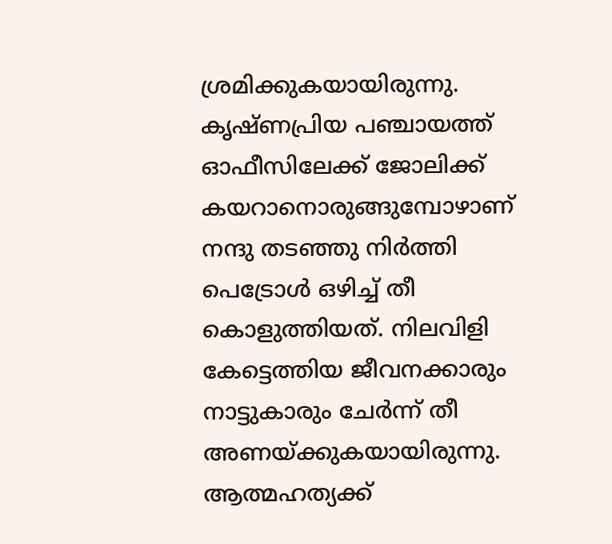ശ്രമിക്കുകയായിരുന്നു. കൃഷ്ണപ്രിയ പഞ്ചായത്ത് ഓഫീസിലേക്ക് ജോലിക്ക് കയറാനൊരുങ്ങുമ്പോഴാണ് നന്ദു തടഞ്ഞു നിര്‍ത്തി പെട്രോള്‍ ഒഴിച്ച് തീ കൊളുത്തിയത്. നിലവിളി കേട്ടെത്തിയ ജീവനക്കാരും നാട്ടുകാരും ചേര്‍ന്ന് തീ അണയ്ക്കുകയായിരുന്നു. ആത്മഹത്യക്ക്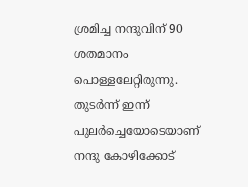ശ്രമിച്ച നന്ദുവിന് 90 ശതമാനം പൊള്ളലേറ്റിരുന്നു. തുടര്‍ന്ന് ഇന്ന് പുലര്‍ച്ചെയോടെയാണ് നന്ദു കോഴിക്കോട്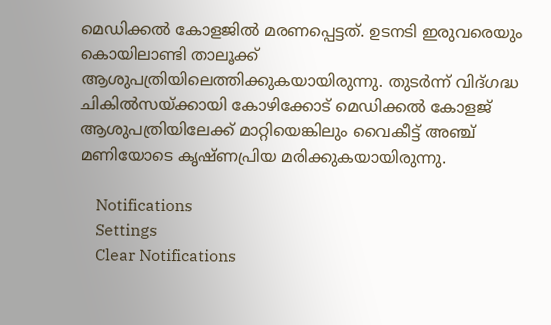മെഡിക്കല്‍ കോളജില്‍ മരണപ്പെട്ടത്. ഉടനടി ഇരുവരെയും കൊയിലാണ്ടി താലൂക്ക് ആശുപത്രിയിലെത്തിക്കുകയായിരുന്നു. തുടര്‍ന്ന് വിദ്ഗദ്ധ ചികില്‍സയ്ക്കായി കോഴിക്കോട് മെഡിക്കല്‍ കോളജ് ആശുപത്രിയിലേക്ക് മാറ്റിയെങ്കിലും വൈകീട്ട് അഞ്ച് മണിയോടെ കൃഷ്ണപ്രിയ മരിക്കുകയായിരുന്നു.

    Notifications
    Settings
    Clear Notifications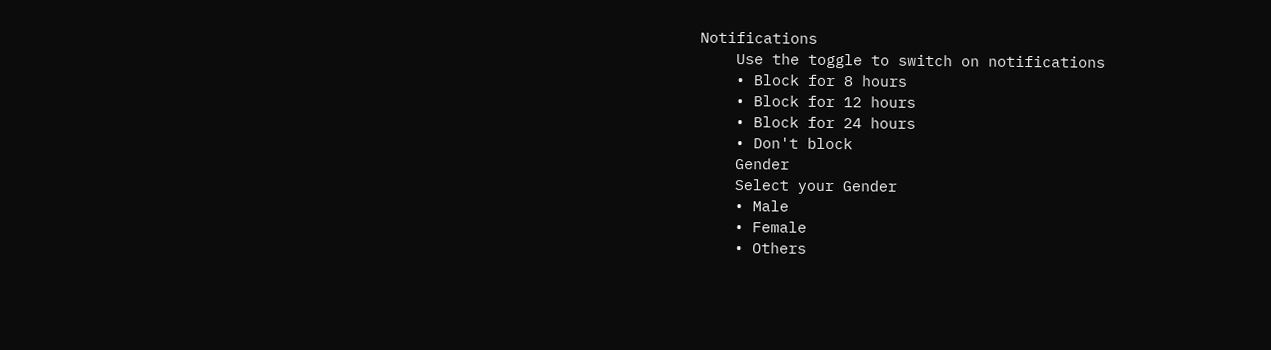Notifications
    Use the toggle to switch on notifications
    • Block for 8 hours
    • Block for 12 hours
    • Block for 24 hours
    • Don't block
    Gender
    Select your Gender
    • Male
    • Female
    • Others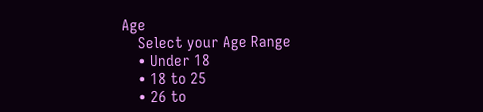Age
    Select your Age Range
    • Under 18
    • 18 to 25
    • 26 to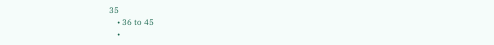35
    • 36 to 45
    •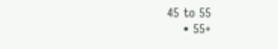45 to 55
    • 55+